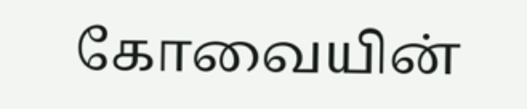கோவையின்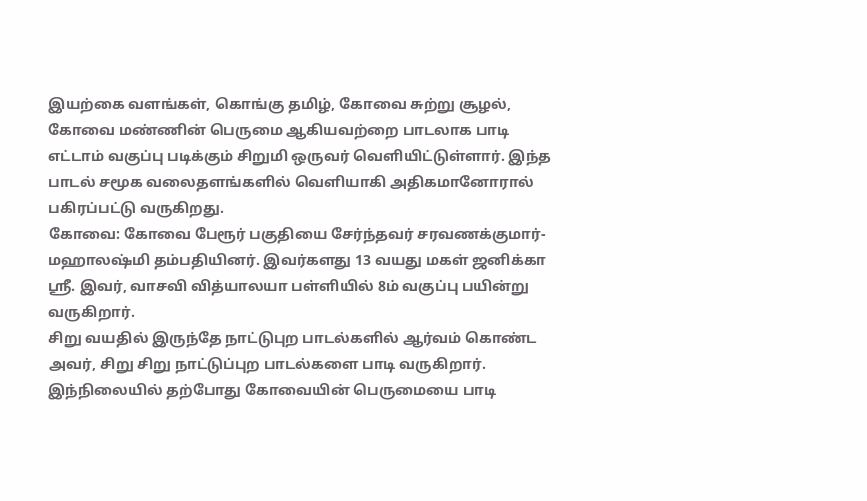இயற்கை வளங்கள், கொங்கு தமிழ், கோவை சுற்று சூழல், கோவை மண்ணின் பெருமை ஆகியவற்றை பாடலாக பாடி எட்டாம் வகுப்பு படிக்கும் சிறுமி ஒருவர் வெளியிட்டுள்ளார். இந்த பாடல் சமூக வலைதளங்களில் வெளியாகி அதிகமானோரால் பகிரப்பட்டு வருகிறது.
கோவை: கோவை பேரூர் பகுதியை சேர்ந்தவர் சரவணக்குமார்-மஹாலஷ்மி தம்பதியினர். இவர்களது 13 வயது மகள் ஜனிக்கா ஸ்ரீ. இவர், வாசவி வித்யாலயா பள்ளியில் 8ம் வகுப்பு பயின்று வருகிறார்.
சிறு வயதில் இருந்தே நாட்டுபுற பாடல்களில் ஆர்வம் கொண்ட அவர், சிறு சிறு நாட்டுப்புற பாடல்களை பாடி வருகிறார். இந்நிலையில் தற்போது கோவையின் பெருமையை பாடி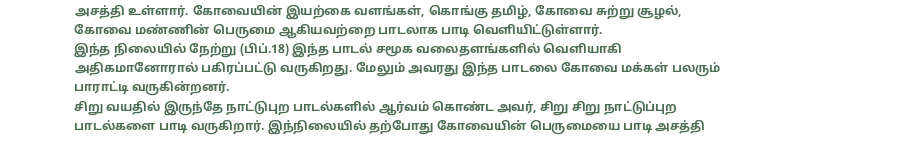அசத்தி உள்ளார். கோவையின் இயற்கை வளங்கள், கொங்கு தமிழ், கோவை சுற்று சூழல், கோவை மண்ணின் பெருமை ஆகியவற்றை பாடலாக பாடி வெளியிட்டுள்ளார்.
இந்த நிலையில் நேற்று (பிப்.18) இந்த பாடல் சமூக வலைதளங்களில் வெளியாகி அதிகமானோரால் பகிரப்பட்டு வருகிறது. மேலும் அவரது இந்த பாடலை கோவை மக்கள் பலரும் பாராட்டி வருகின்றனர்.
சிறு வயதில் இருந்தே நாட்டுபுற பாடல்களில் ஆர்வம் கொண்ட அவர், சிறு சிறு நாட்டுப்புற பாடல்களை பாடி வருகிறார். இந்நிலையில் தற்போது கோவையின் பெருமையை பாடி அசத்தி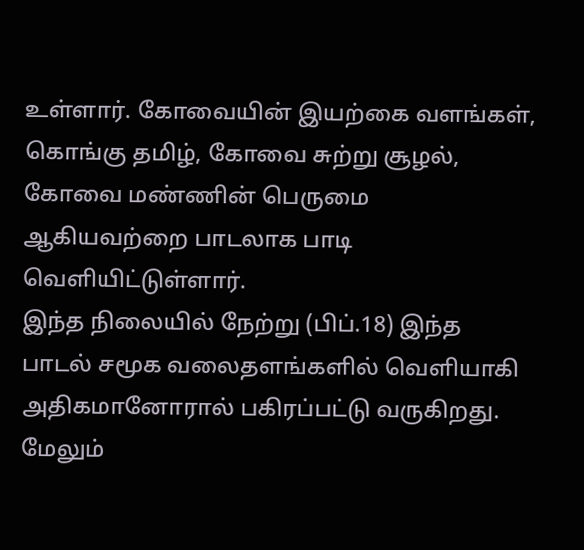உள்ளார். கோவையின் இயற்கை வளங்கள், கொங்கு தமிழ், கோவை சுற்று சூழல், கோவை மண்ணின் பெருமை ஆகியவற்றை பாடலாக பாடி வெளியிட்டுள்ளார்.
இந்த நிலையில் நேற்று (பிப்.18) இந்த பாடல் சமூக வலைதளங்களில் வெளியாகி அதிகமானோரால் பகிரப்பட்டு வருகிறது. மேலும்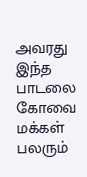அவரது இந்த பாடலை கோவை மக்கள் பலரும்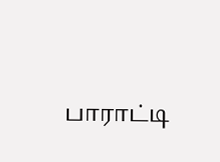பாராட்டி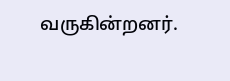வருகின்றனர்.